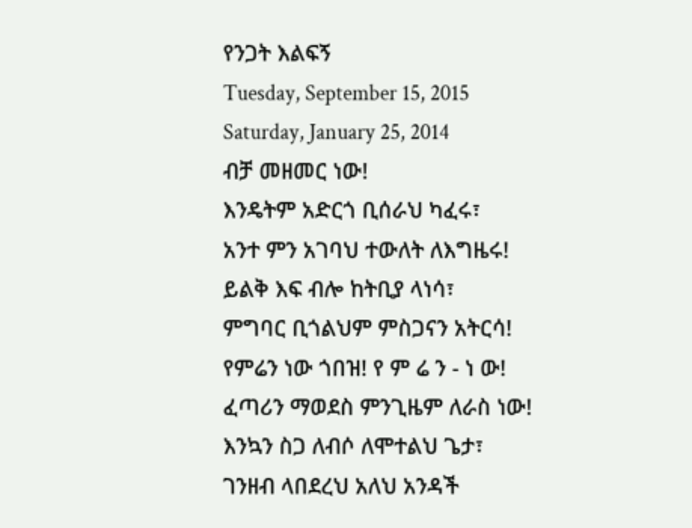የንጋት እልፍኝ
Tuesday, September 15, 2015
Saturday, January 25, 2014
ብቻ መዘመር ነው!
እንዴትም አድርጎ ቢሰራህ ካፈሩ፣
አንተ ምን አገባህ ተውለት ለእግዜሩ!
ይልቅ እፍ ብሎ ከትቢያ ላነሳ፣
ምግባር ቢጎልህም ምስጋናን አትርሳ!
የምሬን ነው ጎበዝ! የ ም ሬ ን - ነ ው!
ፈጣሪን ማወደስ ምንጊዜም ለራስ ነው!
እንኳን ስጋ ለብሶ ለሞተልህ ጌታ፣
ገንዘብ ላበደረህ አለህ አንዳች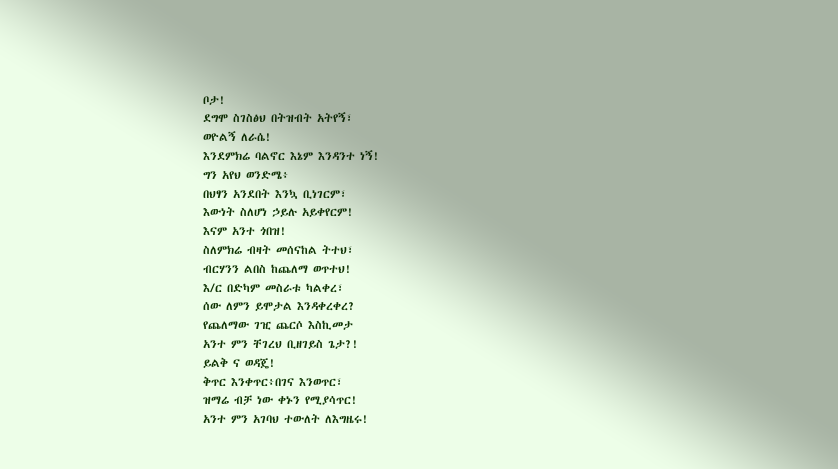ቦታ!
ደግሞ ስገስፅህ በትዝብት አትየኝ፣
ወዮልኝ ለራሴ!
እንደምክሬ ባልኖር እኔም እንዳንተ ነኝ!
ግን አየህ ወንድሜ፥
በህፃን አንደበት እንኳ ቢነገርም፣
እውነት ስለሆነ ኃይሉ አይቀየርም!
እናም አንተ ጎበዝ!
ስለምክሬ ብዛት መሰናከል ትተህ፣
ብርሃንን ልበስ ከጨለማ ወጥተህ!
እ/ር በድካም መስራቱ ካልቀረ፣
ሰው ለምን ይሞታል እንዳቀረቀረ?
የጨለማው ገዢ ጨርሶ እስኪመታ
አንተ ምን ቸገረህ ቢዘገይስ ጌታ?!
ይልቅ ና ወዳጄ!
ቅጥር እንቀጥር፥በገና እንወጥር፣
ዝማሬ ብቻ ነው ቀኑን የሚያሳጥር!
አንተ ምን አገባህ ተውለት ለእግዜሩ!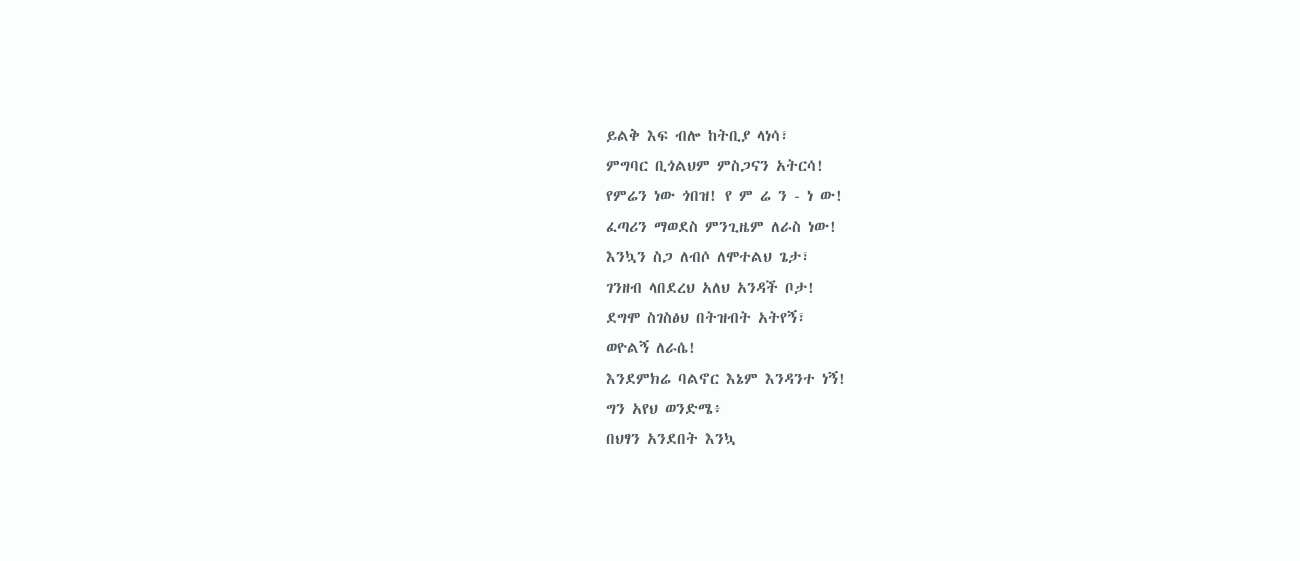ይልቅ እፍ ብሎ ከትቢያ ላነሳ፣
ምግባር ቢጎልህም ምስጋናን አትርሳ!
የምሬን ነው ጎበዝ! የ ም ሬ ን - ነ ው!
ፈጣሪን ማወደስ ምንጊዜም ለራስ ነው!
እንኳን ስጋ ለብሶ ለሞተልህ ጌታ፣
ገንዘብ ላበደረህ አለህ አንዳች ቦታ!
ደግሞ ስገስፅህ በትዝብት አትየኝ፣
ወዮልኝ ለራሴ!
እንደምክሬ ባልኖር እኔም እንዳንተ ነኝ!
ግን አየህ ወንድሜ፥
በህፃን አንደበት እንኳ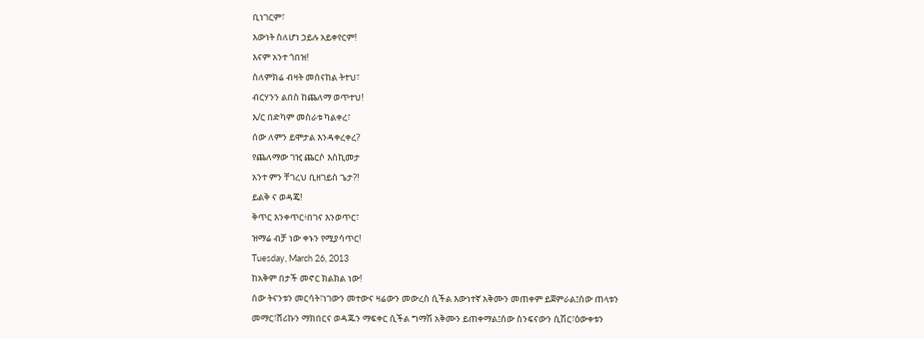ቢነገርም፣
እውነት ስለሆነ ኃይሉ አይቀየርም!
እናም አንተ ጎበዝ!
ስለምክሬ ብዛት መሰናከል ትተህ፣
ብርሃንን ልበስ ከጨለማ ወጥተህ!
እ/ር በድካም መስራቱ ካልቀረ፣
ሰው ለምን ይሞታል እንዳቀረቀረ?
የጨለማው ገዢ ጨርሶ እስኪመታ
አንተ ምን ቸገረህ ቢዘገይስ ጌታ?!
ይልቅ ና ወዳጄ!
ቅጥር እንቀጥር፥በገና እንወጥር፣
ዝማሬ ብቻ ነው ቀኑን የሚያሳጥር!
Tuesday, March 26, 2013
ከአቅም በታች መኖር ክልክል ነው!
ሰው ትናንቱን መርሳት፣ነገውን መተውና ዛሬውን መውረስ ሲችል እውነተኛ አቅሙን መጠቀም ይጀምራል፤ሰው ጠላቱን መማር፣ሸሪኩን ማክበርና ወዳጁን ማፍቀር ሲችል ግማሽ አቅሙን ይጠቀማል፤ሰው ስንፍናውን ሲሽር፣ዕውቀቱን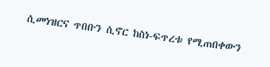ሲመነዝርና ጥበቡን ሲኖር ከስነ-ፍጥረቱ የሚጠበቀውን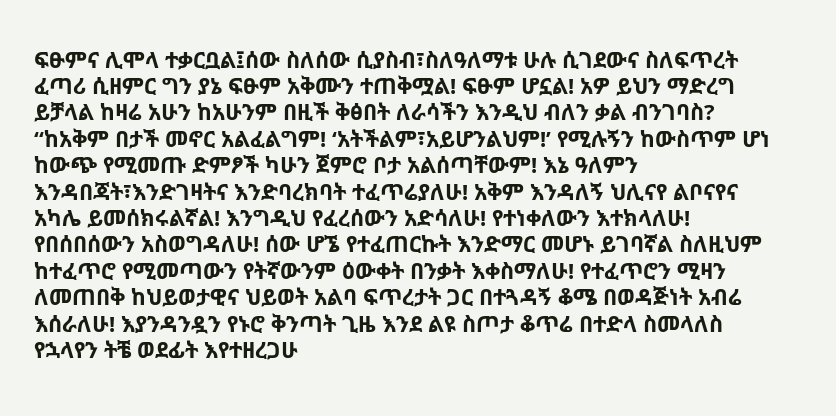ፍፁምና ሊሞላ ተቃርቧል፤ሰው ስለሰው ሲያስብ፣ስለዓለማቱ ሁሉ ሲገደውና ስለፍጥረት ፈጣሪ ሲዘምር ግን ያኔ ፍፁም አቅሙን ተጠቅሟል! ፍፁም ሆኗል! አዎ ይህን ማድረግ ይቻላል ከዛሬ አሁን ከአሁንም በዚች ቅፅበት ለራሳችን እንዲህ ብለን ቃል ብንገባስ?
“ከአቅም በታች መኖር አልፈልግም! ‘አትችልም፣አይሆንልህም!’ የሚሉኝን ከውስጥም ሆነ ከውጭ የሚመጡ ድምፆች ካሁን ጀምሮ ቦታ አልሰጣቸውም! እኔ ዓለምን እንዳበጃት፣እንድገዛትና እንድባረክባት ተፈጥሬያለሁ! አቅም እንዳለኝ ህሊናየ ልቦናየና አካሌ ይመሰክሩልኛል! እንግዲህ የፈረሰውን አድሳለሁ! የተነቀለውን እተክላለሁ! የበሰበሰውን አስወግዳለሁ! ሰው ሆኜ የተፈጠርኩት እንድማር መሆኑ ይገባኛል ስለዚህም ከተፈጥሮ የሚመጣውን የትኛውንም ዕውቀት በንቃት እቀስማለሁ! የተፈጥሮን ሚዛን ለመጠበቅ ከህይወታዊና ህይወት አልባ ፍጥረታት ጋር በተጓዳኝ ቆሜ በወዳጅነት አብሬ እሰራለሁ! እያንዳንዷን የኑሮ ቅንጣት ጊዜ እንደ ልዩ ስጦታ ቆጥሬ በተድላ ስመላለስ የኋላየን ትቼ ወደፊት እየተዘረጋሁ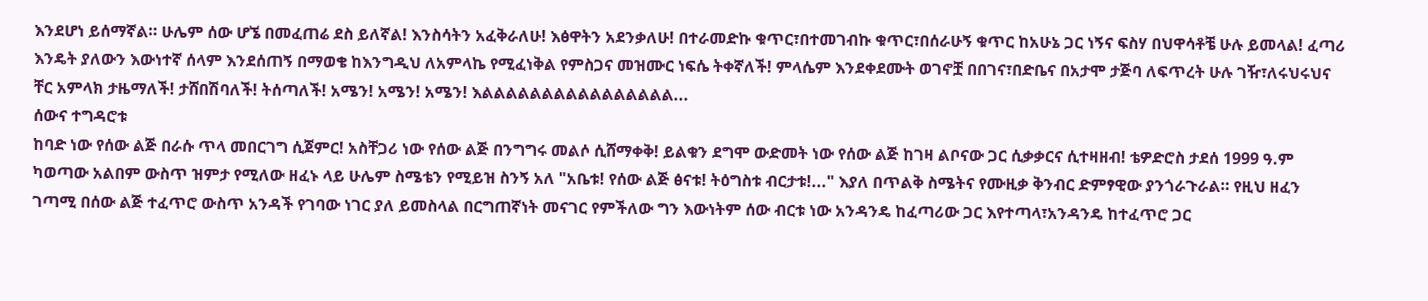እንደሆነ ይሰማኛል። ሁሌም ሰው ሆኜ በመፈጠሬ ደስ ይለኛል! እንስሳትን አፈቅራለሁ! እፅዋትን አደንቃለሁ! በተራመድኩ ቁጥር፣በተመገብኩ ቁጥር፣በሰራሁኝ ቁጥር ከአሁኔ ጋር ነኝና ፍስሃ በህዋሳቶቼ ሁሉ ይመላል! ፈጣሪ እንዴት ያለውን እውነተኛ ሰላም እንደሰጠኝ በማወቄ ከእንግዲህ ለአምላኬ የሚፈነቅል የምስጋና መዝሙር ነፍሴ ትቀኛለች! ምላሴም እንደቀደሙት ወገኖቿ በበገና፣በድቤና በአታሞ ታጅባ ለፍጥረት ሁሉ ገዥ፣ለሩህሩህና ቸር አምላክ ታዜማለች! ታሸበሽባለች! ትሰጣለች! አሜን! አሜን! አሜን! እልልልልልልልልልልልልልልልል...
ሰውና ተግዳሮቱ
ከባድ ነው የሰው ልጅ በራሱ ጥላ መበርገግ ሲጀምር! አስቸጋሪ ነው የሰው ልጅ በንግግሩ መልሶ ሲሸማቀቅ! ይልቁን ደግሞ ውድመት ነው የሰው ልጅ ከገዛ ልቦናው ጋር ሲቃቃርና ሲተዛዘብ! ቴዎድሮስ ታደሰ 1999 ዓ.ም ካወጣው አልበም ውስጥ ዝምታ የሚለው ዘፈኑ ላይ ሁሌም ስሜቴን የሚይዝ ስንኝ አለ "አቤቱ! የሰው ልጅ ፅናቱ! ትዕግስቱ ብርታቱ!..." እያለ በጥልቅ ስሜትና የሙዚቃ ቅንብር ድምፃዊው ያንጎራጉራል። የዚህ ዘፈን ገጣሚ በሰው ልጅ ተፈጥሮ ውስጥ አንዳች የገባው ነገር ያለ ይመስላል በርግጠኛነት መናገር የምችለው ግን እውነትም ሰው ብርቱ ነው አንዳንዴ ከፈጣሪው ጋር እየተጣላ፣አንዳንዴ ከተፈጥሮ ጋር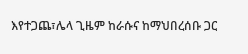እየተጋጨ፣ሌላ ጊዜም ከራሱና ከማህበረሰቡ ጋር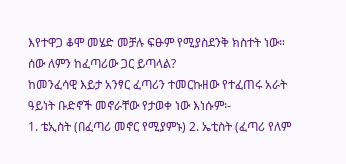እየተዋጋ ቆሞ መሄድ መቻሉ ፍፁም የሚያስደንቅ ክስተት ነው።
ሰው ለምን ከፈጣሪው ጋር ይጣላል?
ከመንፈሳዊ እይታ አንፃር ፈጣሪን ተመርኩዘው የተፈጠሩ አራት ዓይነት ቡድኖች መኖራቸው የታወቀ ነው እነሱም፡-
1. ቴኢስት (በፈጣሪ መኖር የሚያምኑ) 2. ኤቲስት (ፈጣሪ የለም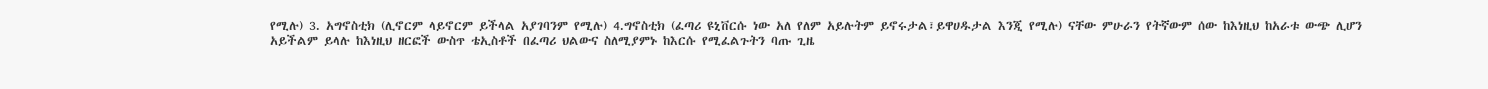የሚሉ) 3. አግኖስቲክ (ሊኖርም ላይኖርም ይችላል አያገባንም የሚሉ) 4.ግኖስቲክ (ፈጣሪ ዩኒቨርሱ ነው አለ የለም አይሉትም ይኖሩታል፣ይዋሀዱታል እንጂ የሚሉ) ናቸው ምሁራን የትኛውም ሰው ከእነዚህ ከአራቱ ውጭ ሊሆን አይችልም ይላሉ ከእነዚህ ዘርፎች ውስጥ ቴኢስቶች በፈጣሪ ህልውና ስለሚያምኑ ከእርሱ የሚፈልጉትን ባጡ ጊዜ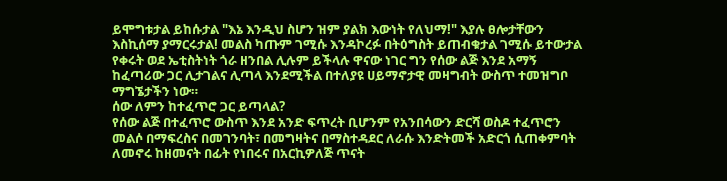ይሞግቱታል ይከሱታል "እኔ እንዲህ ስሆን ዝም ያልክ እውነት የለህማ!" እያሉ ፀሎታቸውን እስኪሰማ ያማርሩታል! መልስ ካጡም ገሚሱ እንዳኮረፉ በትዕግስት ይጠብቁታል ገሚሱ ይተውታል የቀሩት ወደ ኤቲስትነት ጎራ ዘንበል ሊሉም ይችላሉ ዋናው ነገር ግን የሰው ልጅ እንደ አማኝ ከፈጣሪው ጋር ሊታገልና ሊጣላ እንደሚችል በተለያዩ ሀይማኖታዊ መዛግብት ውስጥ ተመዝግቦ ማግኜታችን ነው።
ሰው ለምን ከተፈጥሮ ጋር ይጣላል?
የሰው ልጅ በተፈጥሮ ውስጥ እንደ አንድ ፍጥረት ቢሆንም የአንበሳውን ድርሻ ወስዶ ተፈጥሮን መልሶ በማፍረስና በመገንባት፣ በመግዛትና በማስተዳደር ለራሱ እንድትመች አድርጎ ሲጠቀምባት ለመኖሩ ከዘመናት በፊት የነበሩና በአርኪዎለጅ ጥናት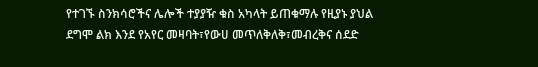የተገኙ ስንክሳሮችና ሌሎች ተያያዥ ቁስ አካላት ይጠቁማሉ የዚያኑ ያህል ደግሞ ልክ እንደ የአየር መዛባት፣የውሀ መጥለቅለቅ፣መብረቅና ሰደድ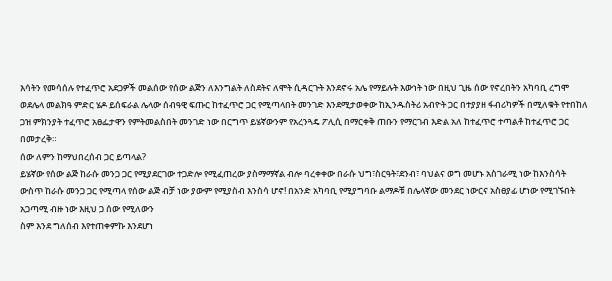እሳትን የመሳሰሉ የተፈጥሮ አደጋዎች መልሰው የሰው ልጅን ለእንግልት ለስደትና ለሞት ሲዳርጉት እንደኖሩ አሌ የማይሉት እውነት ነው በዚህ ጊዜ ሰው የኖረበትን አካባቢ ረግሞ ወደሌላ መልክዓ ምድር ሄዶ ይሰፍራል ሌላው ሰብዓዊ ፍጡር ከተፈጥሮ ጋር የሚጣላበት መንገድ እንደሚታወቀው ከኢንዱስትሪ አብዮት ጋር በተያያዘ ፋብሪካዎች በሚለቁት የተበከለ ጋዝ ምክንያት ተፈጥሮ አፀፌታዋን የምትመልስበት መንገድ ነው በርግጥ ይሄኛውንም የአረንጓዴ ፖሊሲ በማርቀቅ ጠቡን የማርገብ እድል አለ ከተፈጥሮ ተጣልቶ ከተፈጥሮ ጋር በመታረቅ።
ሰው ለምን ከማህበረሰብ ጋር ይጣላል?
ይሄኛው የሰው ልጅ ከራሱ መንጋ ጋር የሚያደርገው ተጋድሎ የሚፈጠረው ያስማማኛል ብሎ ባረቀቀው በራሱ ህግ፣ስርዓት፣ደንብ፣ ባህልና ወግ መሆኑ አስገራሚ ነው ከእንስሳት ውስጥ ከራሱ መንጋ ጋር የሚጣላ የሰው ልጅ ብቻ ነው ያውም የሚያስብ እንስሳ ሆኖ! በአንድ አካባቢ የሚያግባቡ ልማዶቹ በሌላኛው መንደር ነውርና አስፀያፊ ሆነው የሚገኙበት አጋጣሚ ብዙ ነው እዚህ ጋ ሰው የሚለውን
ስም እንደ ግለሰብ እየተጠቀምኩ እንደሆነ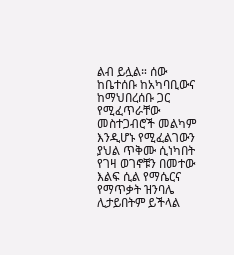ልብ ይሏል። ሰው ከቤተሰቡ ከአካባቢውና ከማህበረሰቡ ጋር የሚፈጥራቸው መስተጋብሮች መልካም እንዲሆኑ የሚፈልገውን ያህል ጥቅሙ ሲነካበት የገዛ ወገኖቹን በመተው እልፍ ሲል የማሴርና የማጥቃት ዝንባሌ ሊታይበትም ይችላል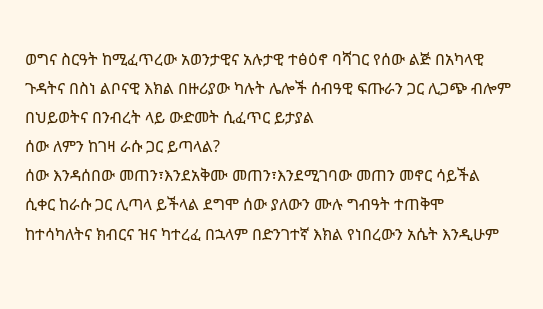ወግና ስርዓት ከሚፈጥረው አወንታዊና አሉታዊ ተፅዕኖ ባሻገር የሰው ልጅ በአካላዊ ጉዳትና በስነ ልቦናዊ እክል በዙሪያው ካሉት ሌሎች ሰብዓዊ ፍጡራን ጋር ሊጋጭ ብሎም በህይወትና በንብረት ላይ ውድመት ሲፈጥር ይታያል
ሰው ለምን ከገዛ ራሱ ጋር ይጣላል?
ሰው እንዳሰበው መጠን፣እንደአቅሙ መጠን፣እንደሚገባው መጠን መኖር ሳይችል ሲቀር ከራሱ ጋር ሊጣላ ይችላል ደግሞ ሰው ያለውን ሙሉ ግብዓት ተጠቅሞ ከተሳካለትና ክብርና ዝና ካተረፈ በኋላም በድንገተኛ እክል የነበረውን አሴት እንዲሁም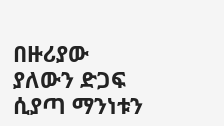በዙሪያው ያለውን ድጋፍ ሲያጣ ማንነቱን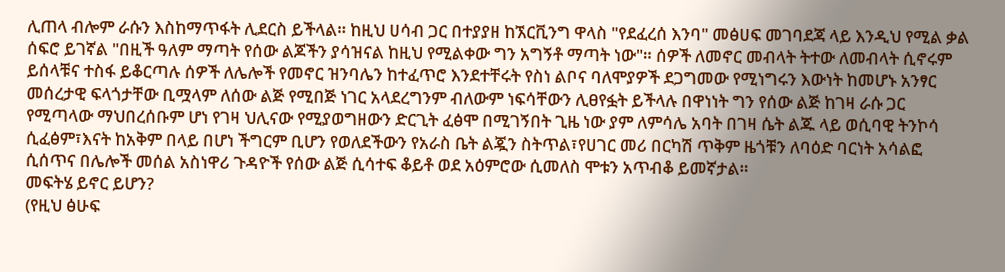ሊጠላ ብሎም ራሱን እስከማጥፋት ሊደርስ ይችላል። ከዚህ ሀሳብ ጋር በተያያዘ ከኧርቪንግ ዋላስ "የደፈረሰ እንባ" መፅሀፍ መገባደጃ ላይ እንዲህ የሚል ቃል ሰፍሮ ይገኛል "በዚች ዓለም ማጣት የሰው ልጆችን ያሳዝናል ከዚህ የሚልቀው ግን አግኝቶ ማጣት ነው"። ሰዎች ለመኖር መብላት ትተው ለመብላት ሲኖሩም ይሰላቹና ተስፋ ይቆርጣሉ ሰዎች ለሌሎች የመኖር ዝንባሌን ከተፈጥሮ እንደተቸሩት የስነ ልቦና ባለሞያዎች ደጋግመው የሚነግሩን እውነት ከመሆኑ አንፃር መሰረታዊ ፍላጎታቸው ቢሟላም ለሰው ልጅ የሚበጅ ነገር አላደረግንም ብለውም ነፍሳቸውን ሊፀየፏት ይችላሉ በዋነነት ግን የሰው ልጅ ከገዛ ራሱ ጋር የሚጣላው ማህበረሰቡም ሆነ የገዛ ህሊናው የሚያወግዘውን ድርጊት ፈፅሞ በሚገኝበት ጊዜ ነው ያም ለምሳሌ አባት በገዛ ሴት ልጁ ላይ ወሲባዊ ትንኮሳ ሲፈፅም፣እናት ከአቅም በላይ በሆነ ችግርም ቢሆን የወለደችውን የአራስ ቤት ልጇን ስትጥል፣የሀገር መሪ በርካሽ ጥቅም ዜጎቹን ለባዕድ ባርነት አሳልፎ ሲሰጥና በሌሎች መሰል አስነዋሪ ጉዳዮች የሰው ልጅ ሲሳተፍ ቆይቶ ወደ አዕምሮው ሲመለስ ሞቱን አጥብቆ ይመኛታል።
መፍትሄ ይኖር ይሆን?
(የዚህ ፅሁፍ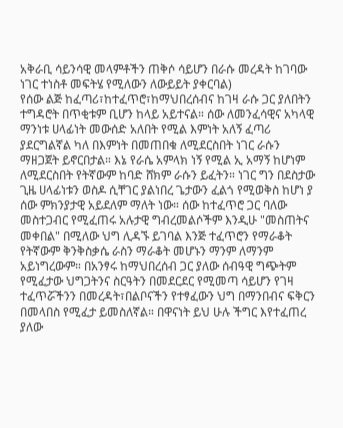አቅራቢ ሳይንሳዊ መላምቶችን ጠቅሶ ሳይሆን በራሱ መረዳት ከገባው ነገር ተነስቶ መፍትሄ የሚለውን ለውይይት ያቀርባል)
የሰው ልጅ ከፈጣሪ፣ከተፈጥሮ፣ከማህበረሰብና ከገዛ ራሱ ጋር ያለበትን ተግዳሮት በጥቂቱም ቢሆን ከላይ አይተናል። ሰው ለመንፈሳዊና አካላዊ ማንነቱ ሀላፊነት መውሰድ አለበት የሚል እምነት አለኝ ፈጣሪ ያደርግልኛል ካለ በእምነት በመጠበቁ ለሚደርስበት ነገር ራሱን ማዘጋጀት ይኖርበታል። እኔ የራሴ አምላክ ነኝ የሚል ኢ አማኝ ከሆነም ለሚደርስበት የትኛውም ከባድ ሸክም ራሱን ይፈትን። ነገር ግን በደስታው ጊዜ ሀላፊነቱን ወስዶ ሲቸገር ያልነበረ ጌታውን ፈልጎ የሚወቅስ ከሆነ ያ ሰው ምክንያታዊ አይደለም ማለት ነው። ሰው ከተፈጥሮ ጋር ባለው መስተጋብር የሚፈጠሩ አሉታዊ ግብረመልሶችም እንዲሁ "መስጠትና መቀበል" በሚለው ህግ ሊዳኙ ይገባል እንጅ ተፈጥሮን የማራቆት የትኛውም ቅንቅስቃሴ ራስን ማራቆት መሆኑን ማንም ለማንም አይነግረውም። በአንፃሩ ከማህበረሰብ ጋር ያለው ሰብዓዊ ግጭትም የሚፈታው ህግጋትንና ስርዓትን በመደርደር የሚመጣ ሳይሆን የገዛ ተፈጥሯችንን በመረዳት፣በልቦናችን የተፃፈውን ህግ በማንበብና ፍቅርን በመላበስ የሚፈታ ይመስለኛል። በዋናነት ይህ ሁሉ ችግር እየተፈጠረ ያለው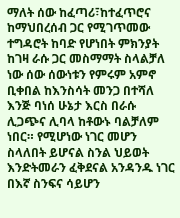ማለት ሰው ከፈጣሪ፣ከተፈጥሮና ከማህበረሰብ ጋር የሚገጥመው ተግዳሮት ከባድ የሆነበት ምክንያት ከገዛ ራሱ ጋር መስማማት ስላልቻለ ነው ሰው ሰውነቱን የምሩም አምኖ ቢቀበል ከእንስሳት መንጋ በተሻለ እንጅ ባነሰ ሁኔታ እርስ በራሱ ሊጋጭና ሊባላ ከቶውኑ ባልቻለም ነበር። የሚሆነው ነገር መሆን ስላለበት ይሆናል ስንል ህይወት እንድትመራን ፈቅደናል አንዳንዱ ነገር በእኛ ስንፍና ሳይሆን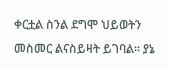ቀርቷል ስንል ደግሞ ህይወትን መስመር ልናስይዛት ይገባል። ያኔ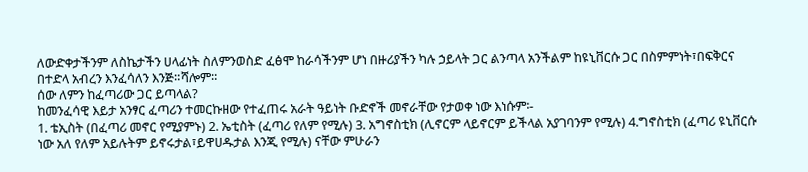ለውድቀታችንም ለስኬታችን ሀላፊነት ስለምንወስድ ፈፅሞ ከራሳችንም ሆነ በዙሪያችን ካሉ ኃይላት ጋር ልንጣላ አንችልም ከዩኒቨርሱ ጋር በስምምነት፣በፍቅርና በተድላ አብረን እንፈሳለን እንጅ።ሻሎም።
ሰው ለምን ከፈጣሪው ጋር ይጣላል?
ከመንፈሳዊ እይታ አንፃር ፈጣሪን ተመርኩዘው የተፈጠሩ አራት ዓይነት ቡድኖች መኖራቸው የታወቀ ነው እነሱም፡-
1. ቴኢስት (በፈጣሪ መኖር የሚያምኑ) 2. ኤቲስት (ፈጣሪ የለም የሚሉ) 3. አግኖስቲክ (ሊኖርም ላይኖርም ይችላል አያገባንም የሚሉ) 4.ግኖስቲክ (ፈጣሪ ዩኒቨርሱ ነው አለ የለም አይሉትም ይኖሩታል፣ይዋሀዱታል እንጂ የሚሉ) ናቸው ምሁራን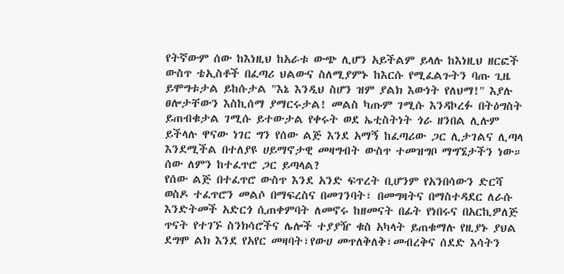የትኛውም ሰው ከእነዚህ ከአራቱ ውጭ ሊሆን አይችልም ይላሉ ከእነዚህ ዘርፎች ውስጥ ቴኢስቶች በፈጣሪ ህልውና ስለሚያምኑ ከእርሱ የሚፈልጉትን ባጡ ጊዜ ይሞግቱታል ይከሱታል "እኔ እንዲህ ስሆን ዝም ያልክ እውነት የለህማ!" እያሉ ፀሎታቸውን እስኪሰማ ያማርሩታል! መልስ ካጡም ገሚሱ እንዳኮረፉ በትዕግስት ይጠብቁታል ገሚሱ ይተውታል የቀሩት ወደ ኤቲስትነት ጎራ ዘንበል ሊሉም ይችላሉ ዋናው ነገር ግን የሰው ልጅ እንደ አማኝ ከፈጣሪው ጋር ሊታገልና ሊጣላ እንደሚችል በተለያዩ ሀይማኖታዊ መዛግብት ውስጥ ተመዝግቦ ማግኜታችን ነው።
ሰው ለምን ከተፈጥሮ ጋር ይጣላል?
የሰው ልጅ በተፈጥሮ ውስጥ እንደ አንድ ፍጥረት ቢሆንም የአንበሳውን ድርሻ ወስዶ ተፈጥሮን መልሶ በማፍረስና በመገንባት፣ በመግዛትና በማስተዳደር ለራሱ እንድትመች አድርጎ ሲጠቀምባት ለመኖሩ ከዘመናት በፊት የነበሩና በአርኪዎለጅ ጥናት የተገኙ ስንክሳሮችና ሌሎች ተያያዥ ቁስ አካላት ይጠቁማሉ የዚያኑ ያህል ደግሞ ልክ እንደ የአየር መዛባት፣የውሀ መጥለቅለቅ፣መብረቅና ሰደድ እሳትን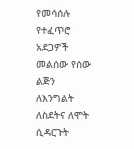የመሳሰሉ የተፈጥሮ አደጋዎች መልሰው የሰው ልጅን ለእንግልት ለስደትና ለሞት ሲዳርጉት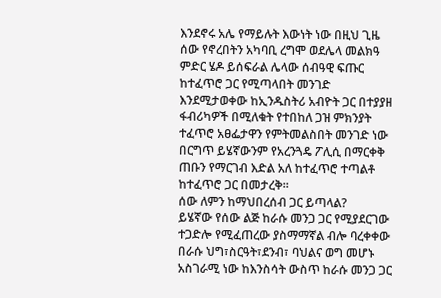እንደኖሩ አሌ የማይሉት እውነት ነው በዚህ ጊዜ ሰው የኖረበትን አካባቢ ረግሞ ወደሌላ መልክዓ ምድር ሄዶ ይሰፍራል ሌላው ሰብዓዊ ፍጡር ከተፈጥሮ ጋር የሚጣላበት መንገድ እንደሚታወቀው ከኢንዱስትሪ አብዮት ጋር በተያያዘ ፋብሪካዎች በሚለቁት የተበከለ ጋዝ ምክንያት ተፈጥሮ አፀፌታዋን የምትመልስበት መንገድ ነው በርግጥ ይሄኛውንም የአረንጓዴ ፖሊሲ በማርቀቅ ጠቡን የማርገብ እድል አለ ከተፈጥሮ ተጣልቶ ከተፈጥሮ ጋር በመታረቅ።
ሰው ለምን ከማህበረሰብ ጋር ይጣላል?
ይሄኛው የሰው ልጅ ከራሱ መንጋ ጋር የሚያደርገው ተጋድሎ የሚፈጠረው ያስማማኛል ብሎ ባረቀቀው በራሱ ህግ፣ስርዓት፣ደንብ፣ ባህልና ወግ መሆኑ አስገራሚ ነው ከእንስሳት ውስጥ ከራሱ መንጋ ጋር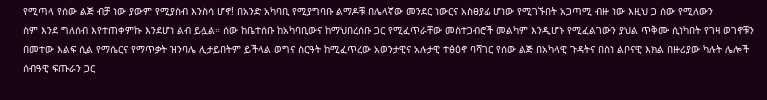የሚጣላ የሰው ልጅ ብቻ ነው ያውም የሚያስብ እንስሳ ሆኖ! በአንድ አካባቢ የሚያግባቡ ልማዶቹ በሌላኛው መንደር ነውርና አስፀያፊ ሆነው የሚገኙበት አጋጣሚ ብዙ ነው እዚህ ጋ ሰው የሚለውን
ስም እንደ ግለሰብ እየተጠቀምኩ እንደሆነ ልብ ይሏል። ሰው ከቤተሰቡ ከአካባቢውና ከማህበረሰቡ ጋር የሚፈጥራቸው መስተጋብሮች መልካም እንዲሆኑ የሚፈልገውን ያህል ጥቅሙ ሲነካበት የገዛ ወገኖቹን በመተው እልፍ ሲል የማሴርና የማጥቃት ዝንባሌ ሊታይበትም ይችላል ወግና ስርዓት ከሚፈጥረው አወንታዊና አሉታዊ ተፅዕኖ ባሻገር የሰው ልጅ በአካላዊ ጉዳትና በስነ ልቦናዊ እክል በዙሪያው ካሉት ሌሎች ሰብዓዊ ፍጡራን ጋር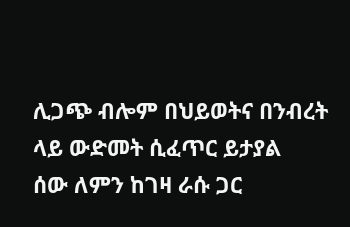ሊጋጭ ብሎም በህይወትና በንብረት ላይ ውድመት ሲፈጥር ይታያል
ሰው ለምን ከገዛ ራሱ ጋር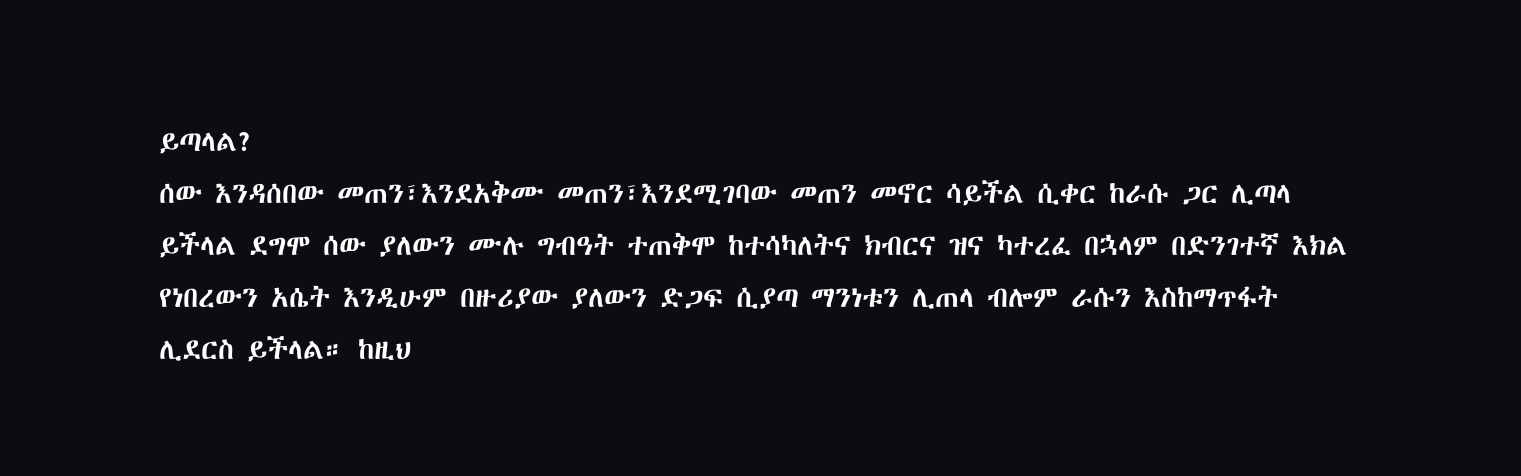ይጣላል?
ሰው እንዳሰበው መጠን፣እንደአቅሙ መጠን፣እንደሚገባው መጠን መኖር ሳይችል ሲቀር ከራሱ ጋር ሊጣላ ይችላል ደግሞ ሰው ያለውን ሙሉ ግብዓት ተጠቅሞ ከተሳካለትና ክብርና ዝና ካተረፈ በኋላም በድንገተኛ እክል የነበረውን አሴት እንዲሁም በዙሪያው ያለውን ድጋፍ ሲያጣ ማንነቱን ሊጠላ ብሎም ራሱን እስከማጥፋት ሊደርስ ይችላል። ከዚህ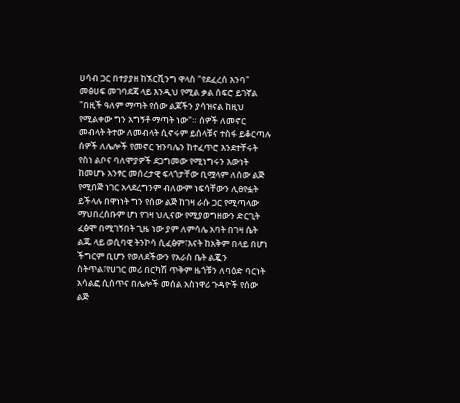ሀሳብ ጋር በተያያዘ ከኧርቪንግ ዋላስ "የደፈረሰ እንባ" መፅሀፍ መገባደጃ ላይ እንዲህ የሚል ቃል ሰፍሮ ይገኛል "በዚች ዓለም ማጣት የሰው ልጆችን ያሳዝናል ከዚህ የሚልቀው ግን አግኝቶ ማጣት ነው"። ሰዎች ለመኖር መብላት ትተው ለመብላት ሲኖሩም ይሰላቹና ተስፋ ይቆርጣሉ ሰዎች ለሌሎች የመኖር ዝንባሌን ከተፈጥሮ እንደተቸሩት የስነ ልቦና ባለሞያዎች ደጋግመው የሚነግሩን እውነት ከመሆኑ አንፃር መሰረታዊ ፍላጎታቸው ቢሟላም ለሰው ልጅ የሚበጅ ነገር አላደረግንም ብለውም ነፍሳቸውን ሊፀየፏት ይችላሉ በዋነነት ግን የሰው ልጅ ከገዛ ራሱ ጋር የሚጣላው ማህበረሰቡም ሆነ የገዛ ህሊናው የሚያወግዘውን ድርጊት ፈፅሞ በሚገኝበት ጊዜ ነው ያም ለምሳሌ አባት በገዛ ሴት ልጁ ላይ ወሲባዊ ትንኮሳ ሲፈፅም፣እናት ከአቅም በላይ በሆነ ችግርም ቢሆን የወለደችውን የአራስ ቤት ልጇን ስትጥል፣የሀገር መሪ በርካሽ ጥቅም ዜጎቹን ለባዕድ ባርነት አሳልፎ ሲሰጥና በሌሎች መሰል አስነዋሪ ጉዳዮች የሰው ልጅ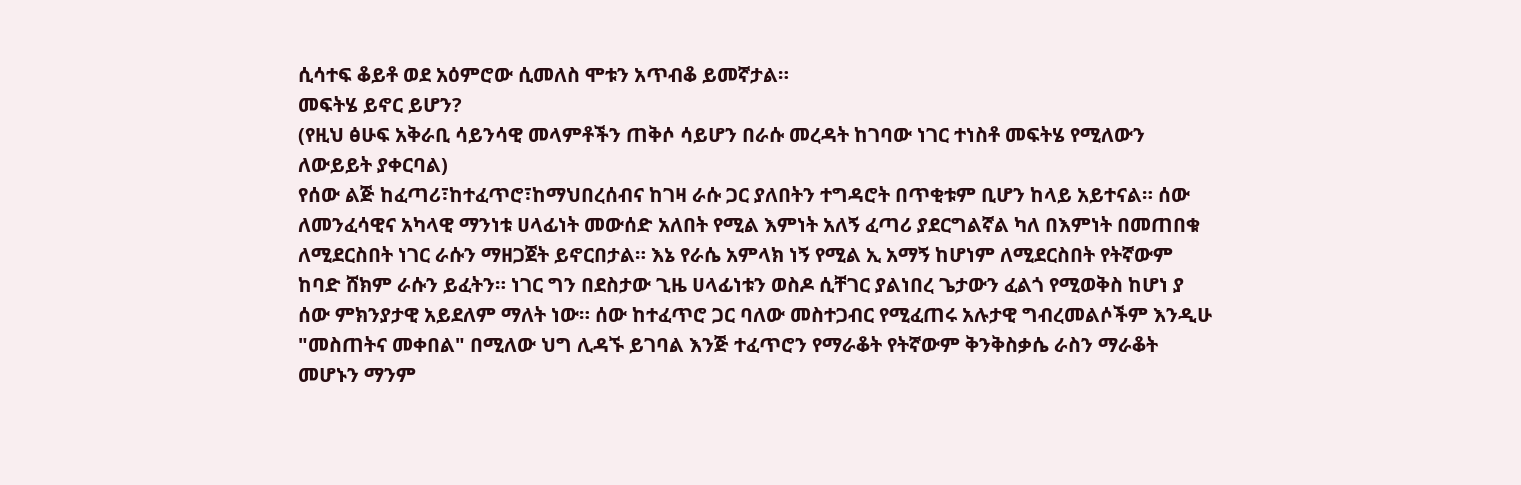ሲሳተፍ ቆይቶ ወደ አዕምሮው ሲመለስ ሞቱን አጥብቆ ይመኛታል።
መፍትሄ ይኖር ይሆን?
(የዚህ ፅሁፍ አቅራቢ ሳይንሳዊ መላምቶችን ጠቅሶ ሳይሆን በራሱ መረዳት ከገባው ነገር ተነስቶ መፍትሄ የሚለውን ለውይይት ያቀርባል)
የሰው ልጅ ከፈጣሪ፣ከተፈጥሮ፣ከማህበረሰብና ከገዛ ራሱ ጋር ያለበትን ተግዳሮት በጥቂቱም ቢሆን ከላይ አይተናል። ሰው ለመንፈሳዊና አካላዊ ማንነቱ ሀላፊነት መውሰድ አለበት የሚል እምነት አለኝ ፈጣሪ ያደርግልኛል ካለ በእምነት በመጠበቁ ለሚደርስበት ነገር ራሱን ማዘጋጀት ይኖርበታል። እኔ የራሴ አምላክ ነኝ የሚል ኢ አማኝ ከሆነም ለሚደርስበት የትኛውም ከባድ ሸክም ራሱን ይፈትን። ነገር ግን በደስታው ጊዜ ሀላፊነቱን ወስዶ ሲቸገር ያልነበረ ጌታውን ፈልጎ የሚወቅስ ከሆነ ያ ሰው ምክንያታዊ አይደለም ማለት ነው። ሰው ከተፈጥሮ ጋር ባለው መስተጋብር የሚፈጠሩ አሉታዊ ግብረመልሶችም እንዲሁ "መስጠትና መቀበል" በሚለው ህግ ሊዳኙ ይገባል እንጅ ተፈጥሮን የማራቆት የትኛውም ቅንቅስቃሴ ራስን ማራቆት መሆኑን ማንም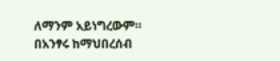ለማንም አይነግረውም። በአንፃሩ ከማህበረሰብ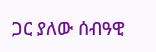ጋር ያለው ሰብዓዊ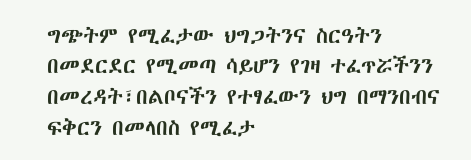ግጭትም የሚፈታው ህግጋትንና ስርዓትን በመደርደር የሚመጣ ሳይሆን የገዛ ተፈጥሯችንን በመረዳት፣በልቦናችን የተፃፈውን ህግ በማንበብና ፍቅርን በመላበስ የሚፈታ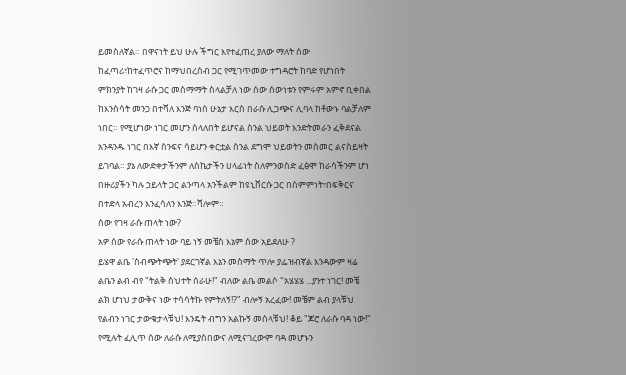ይመስለኛል። በዋናነት ይህ ሁሉ ችግር እየተፈጠረ ያለው ማለት ሰው ከፈጣሪ፣ከተፈጥሮና ከማህበረሰብ ጋር የሚገጥመው ተግዳሮት ከባድ የሆነበት ምክንያት ከገዛ ራሱ ጋር መስማማት ስላልቻለ ነው ሰው ሰውነቱን የምሩም አምኖ ቢቀበል ከእንስሳት መንጋ በተሻለ እንጅ ባነሰ ሁኔታ እርስ በራሱ ሊጋጭና ሊባላ ከቶውኑ ባልቻለም ነበር። የሚሆነው ነገር መሆን ስላለበት ይሆናል ስንል ህይወት እንድትመራን ፈቅደናል አንዳንዱ ነገር በእኛ ስንፍና ሳይሆን ቀርቷል ስንል ደግሞ ህይወትን መስመር ልናስይዛት ይገባል። ያኔ ለውድቀታችንም ለስኬታችን ሀላፊነት ስለምንወስድ ፈፅሞ ከራሳችንም ሆነ በዙሪያችን ካሉ ኃይላት ጋር ልንጣላ አንችልም ከዩኒቨርሱ ጋር በስምምነት፣በፍቅርና በተድላ አብረን እንፈሳለን እንጅ።ሻሎም።
ሰው የገዛ ራሱ ጠላት ነው?
አዎ ሰው የራሱ ጠላት ነው ባይ ነኝ መቼስ እኔም ሰው አይደለሁ ?
ይሄዋ ልቤ 'ስብጭትጭት' ያደርገኛል እኔን መስማት ጥሎ ያፌዝብኛል እንዳውም ዛሬ ልቤን ልብ ብየ "ትልቅ ስህተት ሰራሁ!" ብለው ልቤ መልሶ "አሄሄሄ ...ያንተ ነገር! መቼ ልክ ሆነህ ታውቅና ነው ተሳሳትኩ የምትለኝ!?" ብሎኝ አረፈው! መቼም ልብ ያላቹህ የልብን ነገር ታውቁታላቹህ! እንዴት ብግን አልኩኝ መሰላቹህ! ቆይ "ጆሮ ለራሱ ባዳ ነው!" የሚሉት ፈሊጥ ሰው ለራሱ ለሚያስበውና ለሚናገረውም ባዳ መሆኑን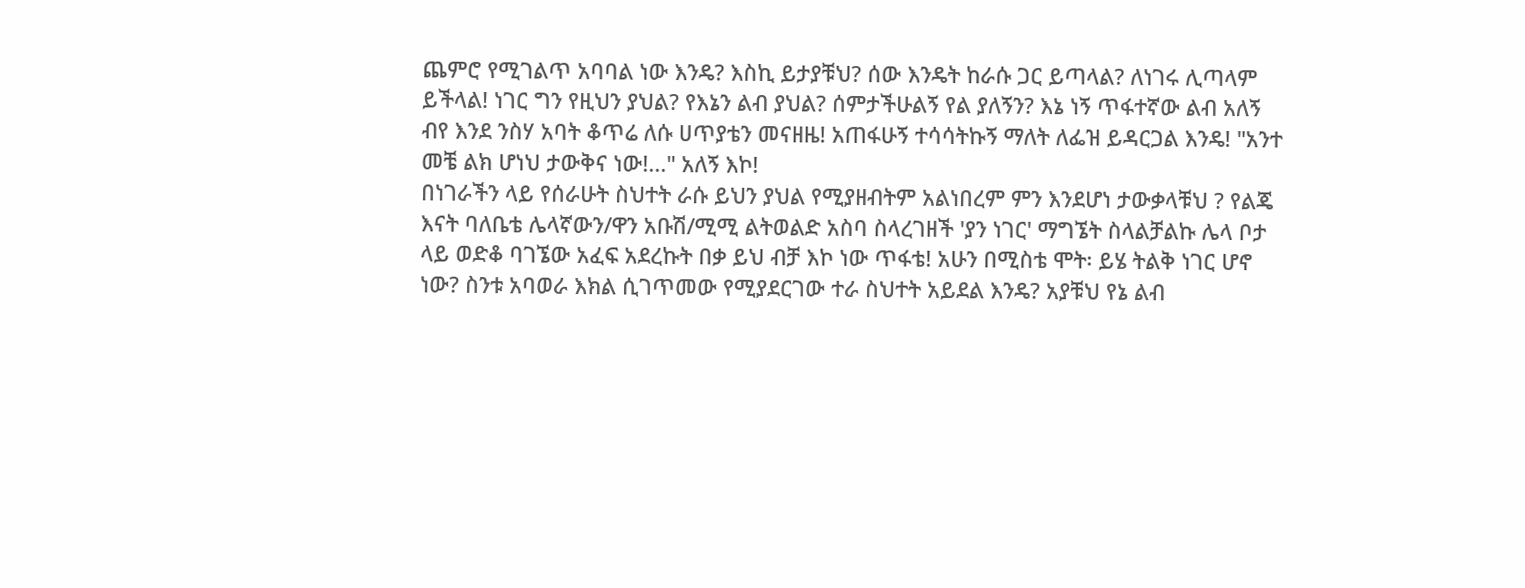ጨምሮ የሚገልጥ አባባል ነው እንዴ? እስኪ ይታያቹህ? ሰው እንዴት ከራሱ ጋር ይጣላል? ለነገሩ ሊጣላም ይችላል! ነገር ግን የዚህን ያህል? የእኔን ልብ ያህል? ሰምታችሁልኝ የል ያለኝን? እኔ ነኝ ጥፋተኛው ልብ አለኝ ብየ እንደ ንስሃ አባት ቆጥሬ ለሱ ሀጥያቴን መናዘዜ! አጠፋሁኝ ተሳሳትኩኝ ማለት ለፌዝ ይዳርጋል እንዴ! "አንተ መቼ ልክ ሆነህ ታውቅና ነው!..." አለኝ እኮ!
በነገራችን ላይ የሰራሁት ስህተት ራሱ ይህን ያህል የሚያዘብትም አልነበረም ምን እንደሆነ ታውቃላቹህ ? የልጄ እናት ባለቤቴ ሌላኛውን/ዋን አቡሽ/ሚሚ ልትወልድ አስባ ስላረገዘች 'ያን ነገር' ማግኜት ስላልቻልኩ ሌላ ቦታ ላይ ወድቆ ባገኜው አፈፍ አደረኩት በቃ ይህ ብቻ እኮ ነው ጥፋቴ! አሁን በሚስቴ ሞት፡ ይሄ ትልቅ ነገር ሆኖ ነው? ስንቱ አባወራ እክል ሲገጥመው የሚያደርገው ተራ ስህተት አይደል እንዴ? አያቹህ የኔ ልብ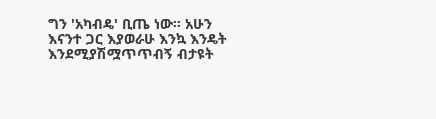ግን 'አካብዴ' ቢጤ ነው። አሁን እናንተ ጋር እያወራሁ እንኳ እንዴት እንደሚያሽሟጥጥብኝ ብታዩት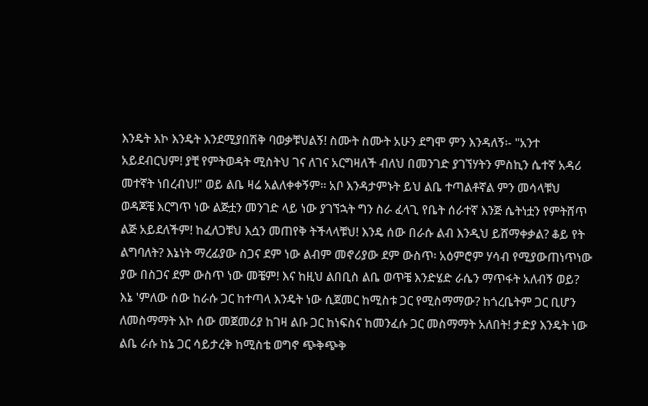እንዴት እኮ እንዴት እንደሚያበሽቅ ባወቃቹህልኝ! ስሙት ስሙት አሁን ደግሞ ምን እንዳለኝ፡- "አንተ አይደብርህም! ያቺ የምትወዳት ሚስትህ ገና ለገና አርግዛለች ብለህ በመንገድ ያገኘሃትን ምስኪን ሴተኛ አዳሪ መተኛት ነበረብህ!" ወይ ልቤ ዛሬ አልለቀቀኝም። አቦ እንዳታምኑት ይህ ልቤ ተጣልቶኛል ምን መሳላቹህ ወዳጆቼ እርግጥ ነው ልጅቷን መንገድ ላይ ነው ያገኘኋት ግን ስራ ፈላጊ የቤት ሰራተኛ እንጅ ሴትነቷን የምትሸጥ ልጅ አይደለችም! ከፈለጋቹህ እሷን መጠየቅ ትችላላቹህ! እንዴ ሰው በራሱ ልብ እንዲህ ይሸማቀቃል? ቆይ የት ልግባለት? እኔነት ማረፊያው ስጋና ደም ነው ልብም መኖሪያው ደም ውስጥ፡ አዕምሮም ሃሳብ የሚያውጠነጥነው ያው በስጋና ደም ውስጥ ነው መቼም! እና ከዚህ ልበቢስ ልቤ ወጥቼ እንድሄድ ራሴን ማጥፋት አለብኝ ወይ?
እኔ 'ምለው ሰው ከራሱ ጋር ከተጣላ እንዴት ነው ሲጀመር ከሚስቱ ጋር የሚስማማው? ከጎረቤትም ጋር ቢሆን ለመስማማት እኮ ሰው መጀመሪያ ከገዛ ልቡ ጋር ከነፍስና ከመንፈሱ ጋር መስማማት አለበት! ታድያ እንዴት ነው ልቤ ራሱ ከኔ ጋር ሳይታረቅ ከሚስቴ ወግኖ ጭቅጭቅ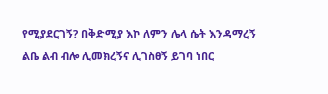የሚያደርገኝ? በቅድሚያ እኮ ለምን ሌላ ሴት እንዳማረኝ ልቤ ልብ ብሎ ሊመክረኝና ሊገስፀኝ ይገባ ነበር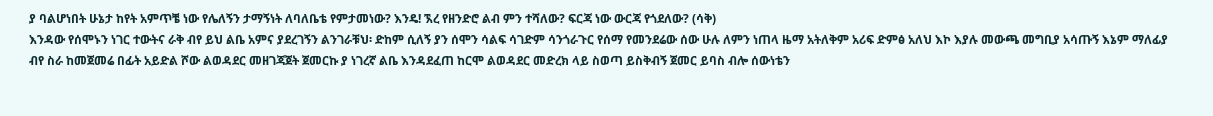ያ ባልሆነበት ሁኔታ ከየት አምጥቼ ነው የሌለኝን ታማኝነት ለባለቤቴ የምታመነው? እንዴ! ኧረ የዘንድሮ ልብ ምን ተሻለው? ፍርጃ ነው ውርጃ የጎደለው? (ሳቅ)
እንዳው የሰሞኑን ነገር ተውትና ራቅ ብየ ይህ ልቤ አምና ያደረገኝን ልንገራቹህ፡ ድከም ሲለኝ ያን ሰሞን ሳልፍ ሳገድም ሳንጎራጉር የሰማ የመንደሬው ሰው ሁሉ ለምን ነጠላ ዜማ አትለቅም አሪፍ ድምፅ አለህ እኮ እያሉ መውጫ መግቢያ አሳጡኝ እኔም ማለፊያ ብየ ስራ ከመጀመሬ በፊት አይድል ሾው ልወዳደር መዘገጃጀት ጀመርኩ ያ ነገረኛ ልቤ እንዳደፈጠ ከርሞ ልወዳደር መድረክ ላይ ስወጣ ይስቅብኝ ጀመር ይባስ ብሎ ሰውነቴን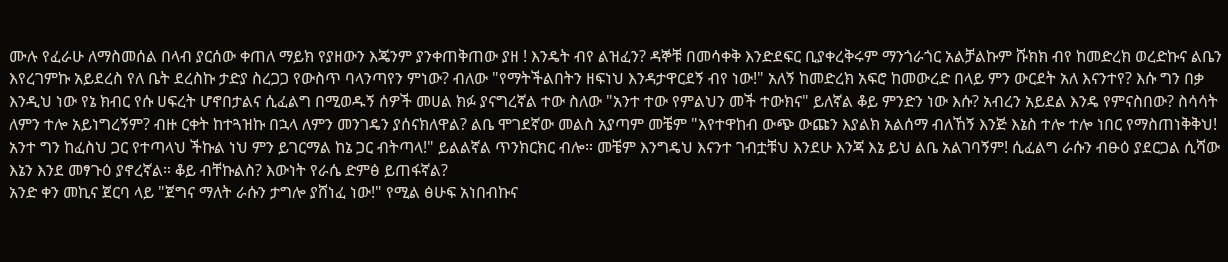ሙሉ የፈራሁ ለማስመሰል በላብ ያርሰው ቀጠለ ማይክ የያዘውን እጄንም ያንቀጠቅጠው ያዘ ! እንዴት ብየ ልዝፈን? ዳኞቹ በመሳቀቅ እንድደፍር ቢያቀረቅሩም ማንጎራጎር አልቻልኩም ሹክክ ብየ ከመድረክ ወረድኩና ልቤን እየረገምኩ አይደረስ የለ ቤት ደረስኩ ታድያ ስረጋጋ የውስጥ ባላንጣየን ምነው? ብለው "የማትችልበትን ዘፍነህ እንዳታዋርደኝ ብየ ነው!" አለኝ ከመድረክ አፍሮ ከመውረድ በላይ ምን ውርደት አለ እናንተየ? እሱ ግን በቃ እንዲህ ነው የኔ ክብር የሱ ሀፍረት ሆኖበታልና ሲፈልግ በሚወዱኝ ሰዎች መሀል ክፉ ያናግረኛል ተው ስለው "አንተ ተው የምልህን መች ተውክና" ይለኛል ቆይ ምንድን ነው እሱ? አብረን አይደል እንዴ የምናስበው? ስሳሳት ለምን ተሎ አይነግረኝም? ብዙ ርቀት ከተጓዝኩ በኋላ ለምን መንገዴን ያሰናክለዋል? ልቤ ሞገደኛው መልስ አያጣም መቼም "እየተዋከብ ውጭ ውጩን እያልክ አልሰማ ብለኸኝ እንጅ እኔስ ተሎ ተሎ ነበር የማስጠነቅቅህ! አንተ ግን ከፈስህ ጋር የተጣላህ ችኩል ነህ ምን ይገርማል ከኔ ጋር ብትጣላ!" ይልልኛል ጥንክርክር ብሎ። መቼም እንግዴህ እናንተ ገብቷቹህ እንደሁ እንጃ እኔ ይህ ልቤ አልገባኝም! ሲፈልግ ራሱን ብፁዕ ያደርጋል ሲሻው እኔን እንደ መፃጉዕ ያኖረኛል። ቆይ ብቸኩልስ? እውነት የራሴ ድምፅ ይጠፋኛል?
አንድ ቀን መኪና ጀርባ ላይ "ጀግና ማለት ራሱን ታግሎ ያሸነፈ ነው!" የሚል ፅሁፍ አነበብኩና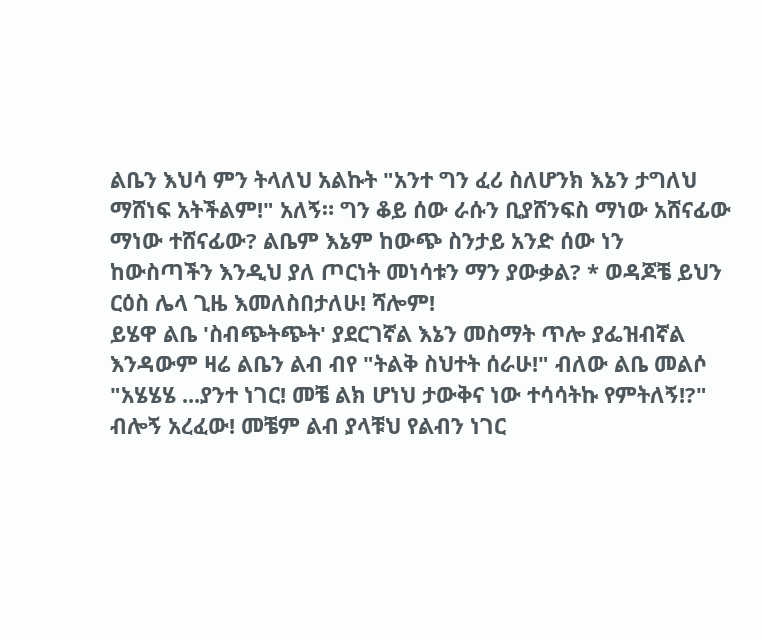ልቤን እህሳ ምን ትላለህ አልኩት "አንተ ግን ፈሪ ስለሆንክ እኔን ታግለህ ማሸነፍ አትችልም!" አለኝ። ግን ቆይ ሰው ራሱን ቢያሸንፍስ ማነው አሸናፊው ማነው ተሸናፊው? ልቤም እኔም ከውጭ ስንታይ አንድ ሰው ነን ከውስጣችን እንዲህ ያለ ጦርነት መነሳቱን ማን ያውቃል? * ወዳጆቼ ይህን ርዕስ ሌላ ጊዜ እመለስበታለሁ! ሻሎም!
ይሄዋ ልቤ 'ስብጭትጭት' ያደርገኛል እኔን መስማት ጥሎ ያፌዝብኛል እንዳውም ዛሬ ልቤን ልብ ብየ "ትልቅ ስህተት ሰራሁ!" ብለው ልቤ መልሶ "አሄሄሄ ...ያንተ ነገር! መቼ ልክ ሆነህ ታውቅና ነው ተሳሳትኩ የምትለኝ!?" ብሎኝ አረፈው! መቼም ልብ ያላቹህ የልብን ነገር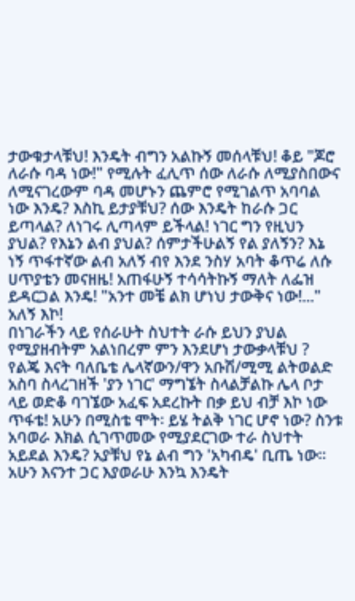ታውቁታላቹህ! እንዴት ብግን አልኩኝ መሰላቹህ! ቆይ "ጆሮ ለራሱ ባዳ ነው!" የሚሉት ፈሊጥ ሰው ለራሱ ለሚያስበውና ለሚናገረውም ባዳ መሆኑን ጨምሮ የሚገልጥ አባባል ነው እንዴ? እስኪ ይታያቹህ? ሰው እንዴት ከራሱ ጋር ይጣላል? ለነገሩ ሊጣላም ይችላል! ነገር ግን የዚህን ያህል? የእኔን ልብ ያህል? ሰምታችሁልኝ የል ያለኝን? እኔ ነኝ ጥፋተኛው ልብ አለኝ ብየ እንደ ንስሃ አባት ቆጥሬ ለሱ ሀጥያቴን መናዘዜ! አጠፋሁኝ ተሳሳትኩኝ ማለት ለፌዝ ይዳርጋል እንዴ! "አንተ መቼ ልክ ሆነህ ታውቅና ነው!..." አለኝ እኮ!
በነገራችን ላይ የሰራሁት ስህተት ራሱ ይህን ያህል የሚያዘብትም አልነበረም ምን እንደሆነ ታውቃላቹህ ? የልጄ እናት ባለቤቴ ሌላኛውን/ዋን አቡሽ/ሚሚ ልትወልድ አስባ ስላረገዘች 'ያን ነገር' ማግኜት ስላልቻልኩ ሌላ ቦታ ላይ ወድቆ ባገኜው አፈፍ አደረኩት በቃ ይህ ብቻ እኮ ነው ጥፋቴ! አሁን በሚስቴ ሞት፡ ይሄ ትልቅ ነገር ሆኖ ነው? ስንቱ አባወራ እክል ሲገጥመው የሚያደርገው ተራ ስህተት አይደል እንዴ? አያቹህ የኔ ልብ ግን 'አካብዴ' ቢጤ ነው። አሁን እናንተ ጋር እያወራሁ እንኳ እንዴት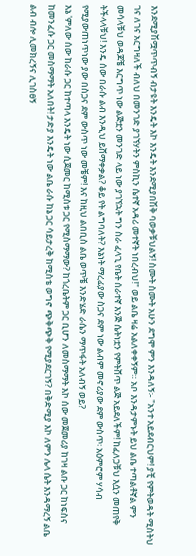እንደሚያሽሟጥጥብኝ ብታዩት እንዴት እኮ እንዴት እንደሚያበሽቅ ባወቃቹህልኝ! ስሙት ስሙት አሁን ደግሞ ምን እንዳለኝ፡- "አንተ አይደብርህም! ያቺ የምትወዳት ሚስትህ ገና ለገና አርግዛለች ብለህ በመንገድ ያገኘሃትን ምስኪን ሴተኛ አዳሪ መተኛት ነበረብህ!" ወይ ልቤ ዛሬ አልለቀቀኝም። አቦ እንዳታምኑት ይህ ልቤ ተጣልቶኛል ምን መሳላቹህ ወዳጆቼ እርግጥ ነው ልጅቷን መንገድ ላይ ነው ያገኘኋት ግን ስራ ፈላጊ የቤት ሰራተኛ እንጅ ሴትነቷን የምትሸጥ ልጅ አይደለችም! ከፈለጋቹህ እሷን መጠየቅ ትችላላቹህ! እንዴ ሰው በራሱ ልብ እንዲህ ይሸማቀቃል? ቆይ የት ልግባለት? እኔነት ማረፊያው ስጋና ደም ነው ልብም መኖሪያው ደም ውስጥ፡ አዕምሮም ሃሳብ የሚያውጠነጥነው ያው በስጋና ደም ውስጥ ነው መቼም! እና ከዚህ ልበቢስ ልቤ ወጥቼ እንድሄድ ራሴን ማጥፋት አለብኝ ወይ?
እኔ 'ምለው ሰው ከራሱ ጋር ከተጣላ እንዴት ነው ሲጀመር ከሚስቱ ጋር የሚስማማው? ከጎረቤትም ጋር ቢሆን ለመስማማት እኮ ሰው መጀመሪያ ከገዛ ልቡ ጋር ከነፍስና ከመንፈሱ ጋር መስማማት አለበት! ታድያ እንዴት ነው ልቤ ራሱ ከኔ ጋር ሳይታረቅ ከሚስቴ ወግኖ ጭቅጭቅ የሚያደርገኝ? በቅድሚያ እኮ ለምን ሌላ ሴት እንዳማረኝ ልቤ ልብ ብሎ ሊመክረኝና ሊገስፀኝ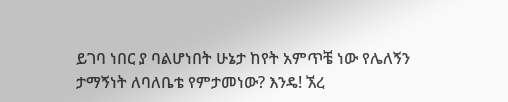ይገባ ነበር ያ ባልሆነበት ሁኔታ ከየት አምጥቼ ነው የሌለኝን ታማኝነት ለባለቤቴ የምታመነው? እንዴ! ኧረ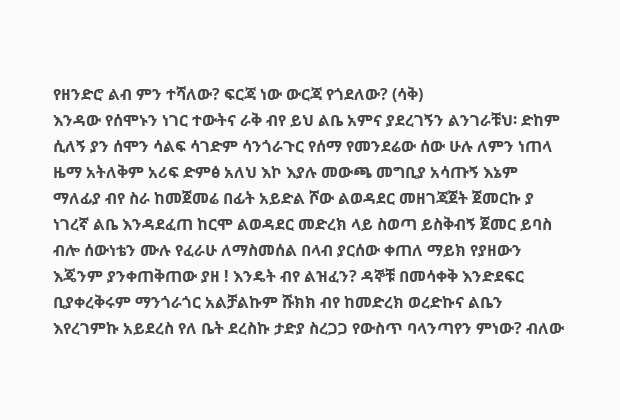የዘንድሮ ልብ ምን ተሻለው? ፍርጃ ነው ውርጃ የጎደለው? (ሳቅ)
እንዳው የሰሞኑን ነገር ተውትና ራቅ ብየ ይህ ልቤ አምና ያደረገኝን ልንገራቹህ፡ ድከም ሲለኝ ያን ሰሞን ሳልፍ ሳገድም ሳንጎራጉር የሰማ የመንደሬው ሰው ሁሉ ለምን ነጠላ ዜማ አትለቅም አሪፍ ድምፅ አለህ እኮ እያሉ መውጫ መግቢያ አሳጡኝ እኔም ማለፊያ ብየ ስራ ከመጀመሬ በፊት አይድል ሾው ልወዳደር መዘገጃጀት ጀመርኩ ያ ነገረኛ ልቤ እንዳደፈጠ ከርሞ ልወዳደር መድረክ ላይ ስወጣ ይስቅብኝ ጀመር ይባስ ብሎ ሰውነቴን ሙሉ የፈራሁ ለማስመሰል በላብ ያርሰው ቀጠለ ማይክ የያዘውን እጄንም ያንቀጠቅጠው ያዘ ! እንዴት ብየ ልዝፈን? ዳኞቹ በመሳቀቅ እንድደፍር ቢያቀረቅሩም ማንጎራጎር አልቻልኩም ሹክክ ብየ ከመድረክ ወረድኩና ልቤን እየረገምኩ አይደረስ የለ ቤት ደረስኩ ታድያ ስረጋጋ የውስጥ ባላንጣየን ምነው? ብለው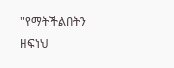"የማትችልበትን ዘፍነህ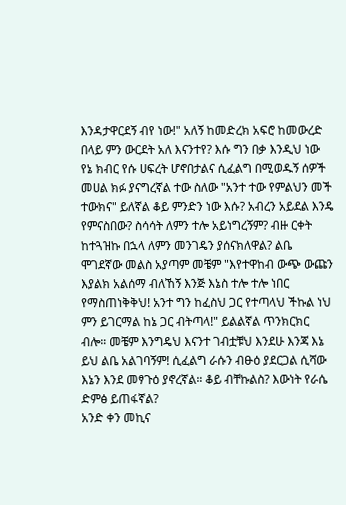እንዳታዋርደኝ ብየ ነው!" አለኝ ከመድረክ አፍሮ ከመውረድ በላይ ምን ውርደት አለ እናንተየ? እሱ ግን በቃ እንዲህ ነው የኔ ክብር የሱ ሀፍረት ሆኖበታልና ሲፈልግ በሚወዱኝ ሰዎች መሀል ክፉ ያናግረኛል ተው ስለው "አንተ ተው የምልህን መች ተውክና" ይለኛል ቆይ ምንድን ነው እሱ? አብረን አይደል እንዴ የምናስበው? ስሳሳት ለምን ተሎ አይነግረኝም? ብዙ ርቀት ከተጓዝኩ በኋላ ለምን መንገዴን ያሰናክለዋል? ልቤ ሞገደኛው መልስ አያጣም መቼም "እየተዋከብ ውጭ ውጩን እያልክ አልሰማ ብለኸኝ እንጅ እኔስ ተሎ ተሎ ነበር የማስጠነቅቅህ! አንተ ግን ከፈስህ ጋር የተጣላህ ችኩል ነህ ምን ይገርማል ከኔ ጋር ብትጣላ!" ይልልኛል ጥንክርክር ብሎ። መቼም እንግዴህ እናንተ ገብቷቹህ እንደሁ እንጃ እኔ ይህ ልቤ አልገባኝም! ሲፈልግ ራሱን ብፁዕ ያደርጋል ሲሻው እኔን እንደ መፃጉዕ ያኖረኛል። ቆይ ብቸኩልስ? እውነት የራሴ ድምፅ ይጠፋኛል?
አንድ ቀን መኪና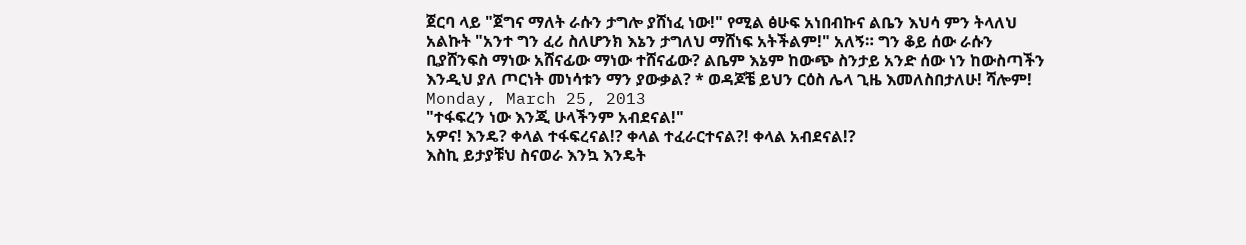ጀርባ ላይ "ጀግና ማለት ራሱን ታግሎ ያሸነፈ ነው!" የሚል ፅሁፍ አነበብኩና ልቤን እህሳ ምን ትላለህ አልኩት "አንተ ግን ፈሪ ስለሆንክ እኔን ታግለህ ማሸነፍ አትችልም!" አለኝ። ግን ቆይ ሰው ራሱን ቢያሸንፍስ ማነው አሸናፊው ማነው ተሸናፊው? ልቤም እኔም ከውጭ ስንታይ አንድ ሰው ነን ከውስጣችን እንዲህ ያለ ጦርነት መነሳቱን ማን ያውቃል? * ወዳጆቼ ይህን ርዕስ ሌላ ጊዜ እመለስበታለሁ! ሻሎም!
Monday, March 25, 2013
"ተፋፍረን ነው እንጂ ሁላችንም አብደናል!"
አዎና! እንዴ? ቀላል ተፋፍረናል!? ቀላል ተፈራርተናል?! ቀላል አብደናል!?
እስኪ ይታያቹህ ስናወራ እንኳ እንዴት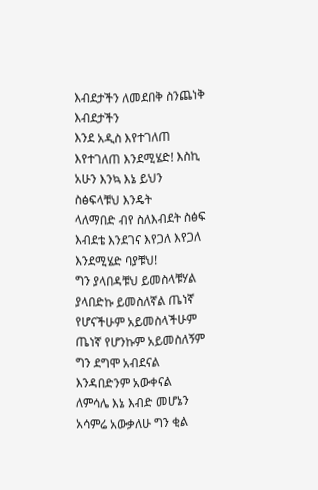እብደታችን ለመደበቅ ስንጨነቅ እብደታችን
እንደ አዲስ እየተገለጠ እየተገለጠ እንደሚሄድ! እስኪ አሁን እንኳ እኔ ይህን ስፅፍላቹህ እንዴት
ላለማበድ ብየ ስለእብደት ስፅፍ እብደቴ እንደገና እየጋለ እየጋለ እንደሚሄድ ባያቹህ!
ግን ያላበዳቹህ ይመስላቹሃል ያላበድኩ ይመስለኛል ጤነኛ የሆናችሁም አይመስላችሁም
ጤነኛ የሆንኩም አይመስለኝም ግን ደግሞ አብደናል እንዳበድንም አውቀናል
ለምሳሌ እኔ እብድ መሆኔን አሳምሬ አውቃለሁ ግን ቂል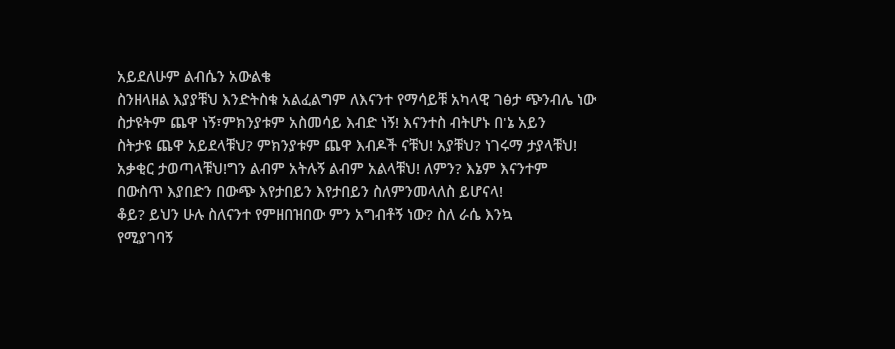አይደለሁም ልብሴን አውልቄ
ስንዘላዘል እያያቹህ እንድትስቁ አልፈልግም ለእናንተ የማሳይቹ አካላዊ ገፅታ ጭንብሌ ነው
ስታዩትም ጨዋ ነኝ፣ምክንያቱም አስመሳይ እብድ ነኝ! እናንተስ ብትሆኑ በ'ኔ አይን
ስትታዩ ጨዋ አይደላቹህ? ምክንያቱም ጨዋ እብዶች ናቹህ! አያቹህ? ነገሩማ ታያላቹህ!
አቃቂር ታወጣላቹህ!ግን ልብም አትሉኝ ልብም አልላቹህ! ለምን? እኔም እናንተም
በውስጥ እያበድን በውጭ እየታበይን እየታበይን ስለምንመላለስ ይሆናላ!
ቆይ? ይህን ሁሉ ስለናንተ የምዘበዝበው ምን አግብቶኝ ነው? ስለ ራሴ እንኳ
የሚያገባኝ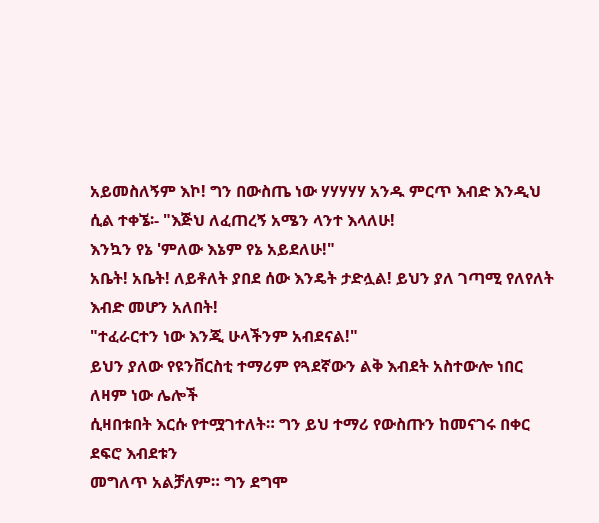አይመስለኝም እኮ! ግን በውስጤ ነው ሃሃሃሃሃ አንዱ ምርጥ እብድ እንዲህ
ሲል ተቀኜ፡- "እጅህ ለፈጠረኝ አሜን ላንተ እላለሁ!
እንኳን የኔ 'ምለው እኔም የኔ አይደለሁ!"
አቤት! አቤት! ለይቶለት ያበደ ሰው እንዴት ታድሏል! ይህን ያለ ገጣሚ የለየለት
እብድ መሆን አለበት!
"ተፈራርተን ነው እንጂ ሁላችንም አብደናል!"
ይህን ያለው የዩንቨርስቲ ተማሪም የጓደኛውን ልቅ እብደት አስተውሎ ነበር ለዛም ነው ሌሎች
ሲዛበቱበት እርሱ የተሟገተለት። ግን ይህ ተማሪ የውስጡን ከመናገሩ በቀር ደፍሮ እብደቱን
መግለጥ አልቻለም። ግን ደግሞ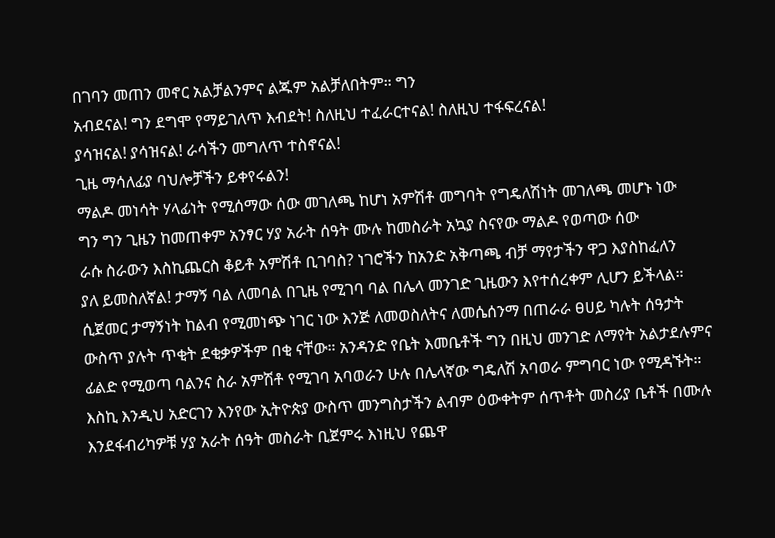በገባን መጠን መኖር አልቻልንምና ልጁም አልቻለበትም። ግን
አብደናል! ግን ደግሞ የማይገለጥ እብደት! ስለዚህ ተፈራርተናል! ስለዚህ ተፋፍረናል!
ያሳዝናል! ያሳዝናል! ራሳችን መግለጥ ተስኖናል!
ጊዜ ማሳለፊያ ባህሎቻችን ይቀየሩልን!
ማልዶ መነሳት ሃላፊነት የሚሰማው ሰው መገለጫ ከሆነ አምሽቶ መግባት የግዴለሽነት መገለጫ መሆኑ ነው
ግን ግን ጊዜን ከመጠቀም አንፃር ሃያ አራት ሰዓት ሙሉ ከመስራት አኳያ ስናየው ማልዶ የወጣው ሰው
ራሱ ስራውን እስኪጨርስ ቆይቶ አምሽቶ ቢገባስ? ነገሮችን ከአንድ አቅጣጫ ብቻ ማየታችን ዋጋ እያስከፈለን
ያለ ይመስለኛል! ታማኝ ባል ለመባል በጊዜ የሚገባ ባል በሌላ መንገድ ጊዜውን እየተሰረቀም ሊሆን ይችላል።
ሲጀመር ታማኝነት ከልብ የሚመነጭ ነገር ነው እንጅ ለመወስለትና ለመሴሰንማ በጠራራ ፀሀይ ካሉት ሰዓታት
ውስጥ ያሉት ጥቂት ደቂቃዎችም በቂ ናቸው። አንዳንድ የቤት እመቤቶች ግን በዚህ መንገድ ለማየት አልታደሉምና
ፊልድ የሚወጣ ባልንና ስራ አምሽቶ የሚገባ አባወራን ሁሉ በሌላኛው ግዴለሽ አባወራ ምግባር ነው የሚዳኙት።
እስኪ እንዲህ አድርገን እንየው ኢትዮጵያ ውስጥ መንግስታችን ልብም ዕውቀትም ሰጥቶት መስሪያ ቤቶች በሙሉ
እንደፋብሪካዎቹ ሃያ አራት ሰዓት መስራት ቢጀምሩ እነዚህ የጨዋ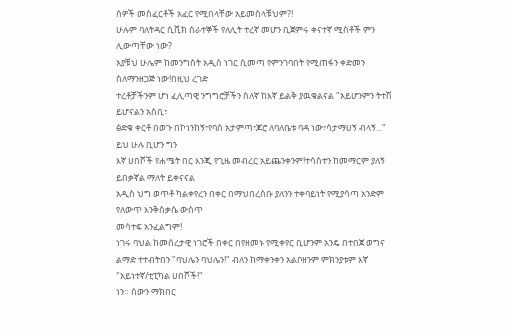ሰዎች መስፈርቶች አፈር የሚበላቸው አይመስላቹህም?!
ሁሉም ባለትዳር ሲቪክ ሰራተኞች የለሊት ተረኛ መሆን ቢጀምሩ ቀናተኛ ሚስቶች ምን ሊውጣቸው ነው?
አያቹህ ሁሌም ከመንግስት አዲስ ነገር ሲመጣ የምንገባበት የሚጠፋን ቀድመን ስለማንዘጋጅ ነው!በዚህ ረገድ
ተረቶቻችንም ሆነ ፈሊጣዊ ንግግሮቻችን ስለኛ ከእኛ ይልቅ ያዉቁልናል "አይሆንምን ትተሽ ይሆናልን አስቢ፣
ፅድቁ ቀርቶ በወጉ በኮነንከኝ፣የባሰ አታምጣ፣ጆሮ ለባለቤቱ ባዳ ነው፣ሳታማሀኝ ብላኝ..." ይህ ሁሉ ቢሆን ግን
እኛ ሀበሾች የሐሜት በር እንጂ የጊዜ መብረር አይጨንቀንም!ተሳስተን ከመማርም ያለኝ ይበቃኛል ማለት ይቀናናል
አዲስ ህግ ወጥቶ ካልቀየረን በቀር በማህበረሰቡ ያለንን ተቀባይነት የሚያሳጣ አንድም የለውጥ እንቅስቃሴ ውስጥ
መሳተፍ አንፈልግም!
ነገሩ ባህል ከመሰረታዊ ነገሮች በቀር በየዘመኑ የሚቀየር ቢሆንም አንዴ በተበጀ ወግና
ልማድ ተተብትበን "ባህሌን ባህሌን!" ብለን ከማቀንቀን አልቦዘንም ምክንያቱም እኛ "አይነተኛ/ቲፒካል ሀበሾች!"
ነን። ሰውን ማክበር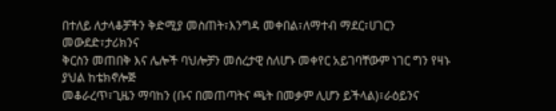በተለይ ለታላቆቻችን ቅድሚያ መስጠት፣እንግዳ መቀበል፣ለማተብ ማደር፣ሀገርን መውደድ፣ታሪክንና
ቅርስን መጠበቅ እና ሌሎች ባህሎቻን መሰረታዊ ስለሆኑ መቀየር አይገባቸውም ነገር ግን የዛኑ ያህል ከቴክኖሎጅ
መቆራረጥ፣ጊዜን ማባከን (ቡና በመጠጣትና ጫት በመቃም ሊሆን ይችላል)፣ራዕይንና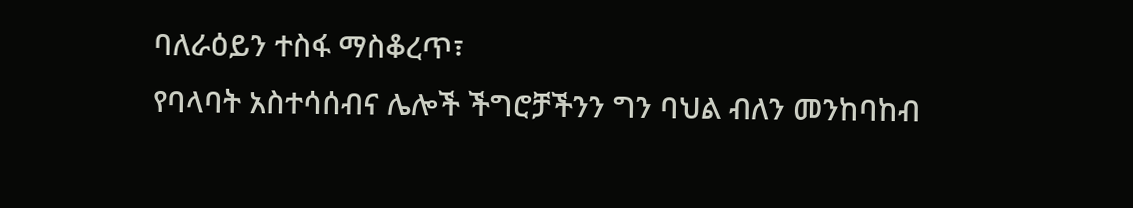ባለራዕይን ተስፋ ማስቆረጥ፣
የባላባት አስተሳሰብና ሌሎች ችግሮቻችንን ግን ባህል ብለን መንከባከብ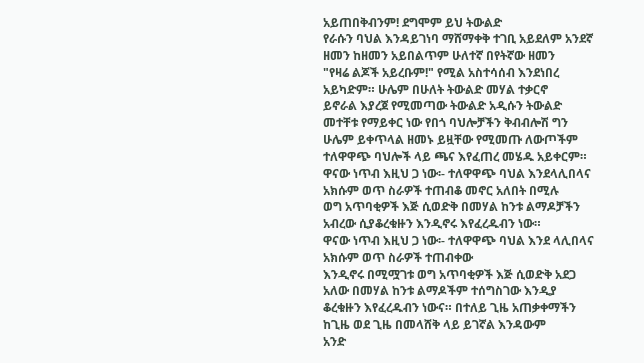አይጠበቅብንም! ደግሞም ይህ ትውልድ
የራሱን ባህል እንዳይገነባ ማሸማቀቅ ተገቢ አይደለም አንደኛ ዘመን ከዘመን አይበልጥም ሁለተኛ በየትኛው ዘመን
"የዛሬ ልጆች አይረቡም!" የሚል አስተሳሰብ እንደነበረ አይካድም። ሁሌም በሁለት ትውልድ መሃል ተቃርኖ
ይኖራል እያረጀ የሚመጣው ትውልድ አዲሱን ትውልድ መተቸቱ የማይቀር ነው የበጎ ባህሎቻችን ቅብብሎሽ ግን
ሁሌም ይቀጥላል ዘመኑ ይዟቸው የሚመጡ ለውጦችም ተለዋዋጭ ባህሎች ላይ ጫና እየፈጠረ መሄዱ አይቀርም።
ዋናው ነጥብ እዚህ ጋ ነው፡- ተለዋዋጭ ባህል እንደላሊበላና አክሱም ወጥ ስራዎች ተጠብቆ መኖር አለበት በሚሉ
ወግ አጥባቂዎች እጅ ሲወድቅ በመሃል ከንቱ ልማዶቻችን አብረው ሲያቆረቁዙን እንዲኖሩ እየፈረዱብን ነው።
ዋናው ነጥብ እዚህ ጋ ነው፡- ተለዋዋጭ ባህል እንደ ላሊበላና አክሱም ወጥ ስራዎች ተጠብቀው
እንዲኖሩ በሚሟገቱ ወግ አጥባቂዎች እጅ ሲወድቅ አደጋ አለው በመሃል ከንቱ ልማዶችም ተሰግስገው እንዲያ
ቆረቁዙን እየፈረዱብን ነውና። በተለይ ጊዜ አጠቃቀማችን ከጊዜ ወደ ጊዜ በመላሸቅ ላይ ይገኛል እንዳውም
አንድ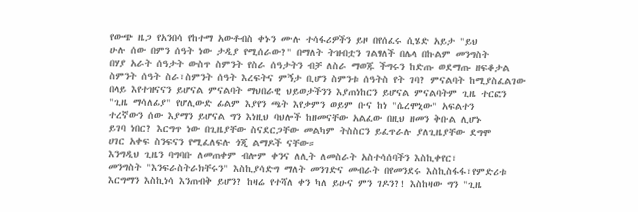የውጭ ዜጋ የአንበሳ የከተማ አውቶብስ ቀኑን ሙሉ ተሳፋሪዎችን ይዞ በየሰፈሩ ሲሄድ አይታ "ይህ
ሁሉ ሰው በምን ሰዓት ነው ታዲያ የሚሰራው?" በማለት ትዝብቷን ገልፃለች በሌላ በኩልም መንግስት
በሃያ አራት ሰዓታት ውስጥ ስምንት የስራ ሰዓታትን ብቻ ለስራ ማወጁ ችግሩን ከድጡ ወደማጡ ዘፍቆታል
ስምንት ሰዓት ስራ፣ስምንት ሰዓት እረፍትና ምኝታ ቢሆን ስምንቱ ሰዓትስ የት ገባ? ምናልባት ከሚያስፈልገው
በላይ እየተዝናናን ይሆናል ምናልባት ማህበራዊ ህይወታችንን እያጠነከርን ይሆናል ምናልባትም ጊዜ ተርፎን
"ጊዜ ማሳለፊያ" የሆሊውድ ፊልም እያየን ጫት እየቃምን ወይም ቡና ከነ "ሴረሞኒው" አፍልተን
ተረኛውን ሰው እያማን ይሆናል ግን እነዚህ ባህሎች ከዘመናቸው አልፈው በዚህ ዘመን ቅቡል ሊሆኑ
ይገባ ነበር? እርግጥ ነው በጊዜያቸው ስናደርጋቸው መልካም ትስስርን ይፈጥራሉ ያለጊዜያቸው ደግሞ
ሀገር አቀፍ ስንፍናን የሚፈለፍሉ ጎጂ ልማዶች ናቸው።
እንግዲህ ጊዜን ባግባቡ ለመጠቀም ብሎም ቀንና ለሊት ለመስራት አስተሳሰባችን እስኪቀየር፣
መንግስት "እንፍራስትራክቸሩን" እስኪያሳድግ ማለት መንገድና መብራት በየመንደሩ እስኪስፋፋ፣የምድሪቱ
እርግማን እስኪነሳ እንጠብቅ ይሆን? ከዛሬ የተሻለ ቀን ካለ ይሁና ምን ገዶን?! እስከዛው ግን "ጊዜ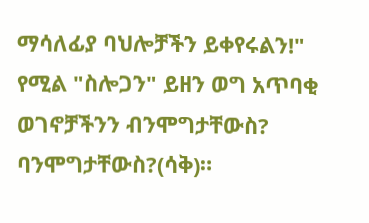ማሳለፊያ ባህሎቻችን ይቀየሩልን!" የሚል "ስሎጋን" ይዘን ወግ አጥባቂ ወገኖቻችንን ብንሞግታቸውስ?
ባንሞግታቸውስ?(ሳቅ)።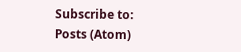Subscribe to:
Posts (Atom)